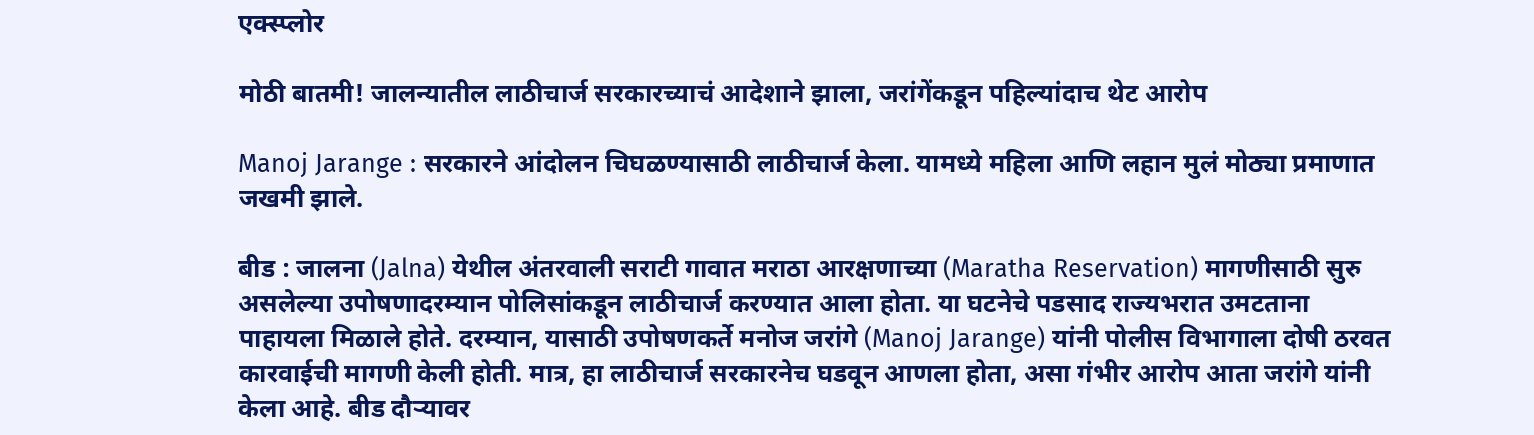एक्स्प्लोर

मोठी बातमी! जालन्यातील लाठीचार्ज सरकारच्याचं आदेशाने झाला, जरांगेंकडून पहिल्यांदाच थेट आरोप

Manoj Jarange : सरकारने आंदोलन चिघळण्यासाठी लाठीचार्ज केला. यामध्ये महिला आणि लहान मुलं मोठ्या प्रमाणात जखमी झाले.

बीड : जालना (Jalna) येथील अंतरवाली सराटी गावात मराठा आरक्षणाच्या (Maratha Reservation) मागणीसाठी सुरु असलेल्या उपोषणादरम्यान पोलिसांकडून लाठीचार्ज करण्यात आला होता. या घटनेचे पडसाद राज्यभरात उमटताना पाहायला मिळाले होते. दरम्यान, यासाठी उपोषणकर्ते मनोज जरांगे (Manoj Jarange) यांनी पोलीस विभागाला दोषी ठरवत कारवाईची मागणी केली होती. मात्र, हा लाठीचार्ज सरकारनेच घडवून आणला होता, असा गंभीर आरोप आता जरांगे यांनी केला आहे. बीड दौऱ्यावर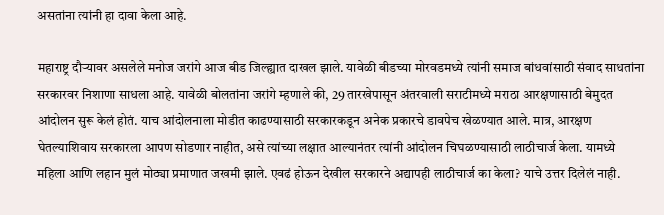असतांना त्यांनी हा दावा केला आहे.

महाराष्ट्र दौऱ्यावर असलेले मनोज जरांगे आज बीड जिल्ह्यात दाखल झाले. यावेळी बीडच्या मोरवडमध्ये त्यांनी समाज बांधवांसाठी संवाद साधतांना सरकारवर निशाणा साधला आहे. यावेळी बोलतांना जरांगे म्हणाले की, 29 तारखेपासून अंतरवाली सराटीमध्ये मराठा आरक्षणासाठी बेमुदत आंदोलन सुरू केलं होतं. याच आंदोलनाला मोडीत काढण्यासाठी सरकारकडून अनेक प्रकारचे डावपेच खेळण्यात आले. मात्र, आरक्षण घेतल्याशिवाय सरकारला आपण सोडणार नाहीत, असे त्यांच्या लक्षात आल्यानंतर त्यांनी आंदोलन चिघळण्यासाठी लाठीचार्ज केला. यामध्ये महिला आणि लहान मुलं मोठ्या प्रमाणात जखमी झाले. एवढं होऊन देखील सरकारने अद्यापही लाठीचार्ज का केला? याचे उत्तर दिलेलं नाही.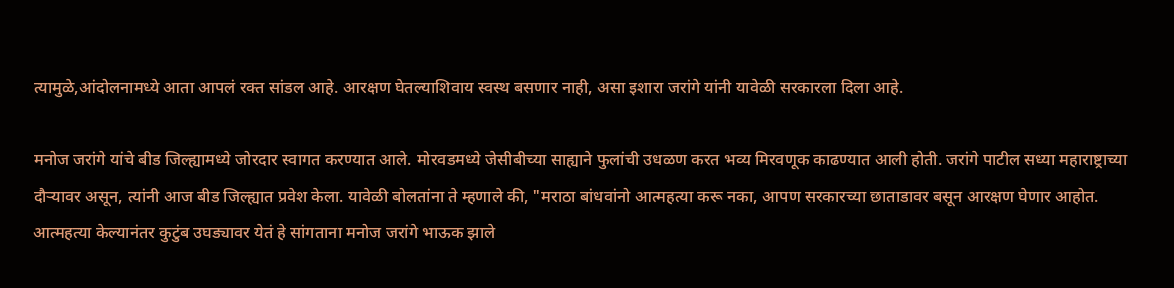त्यामुळे,आंदोलनामध्ये आता आपलं रक्त सांडल आहे. आरक्षण घेतल्याशिवाय स्वस्थ बसणार नाही, असा इशारा जरांगे यांनी यावेळी सरकारला दिला आहे.

मनोज जरांगे यांचे बीड जिल्ह्यामध्ये जोरदार स्वागत करण्यात आले. मोरवडमध्ये जेसीबीच्या साह्याने फुलांची उधळण करत भव्य मिरवणूक काढण्यात आली होती. जरांगे पाटील सध्या महाराष्ट्राच्या दौऱ्यावर असून, त्यांनी आज बीड जिल्ह्यात प्रवेश केला. यावेळी बोलतांना ते म्हणाले की, "मराठा बांधवांनो आत्महत्या करू नका, आपण सरकारच्या छाताडावर बसून आरक्षण घेणार आहोत. आत्महत्या केल्यानंतर कुटुंब उघड्यावर येतं हे सांगताना मनोज जरांगे भाऊक झाले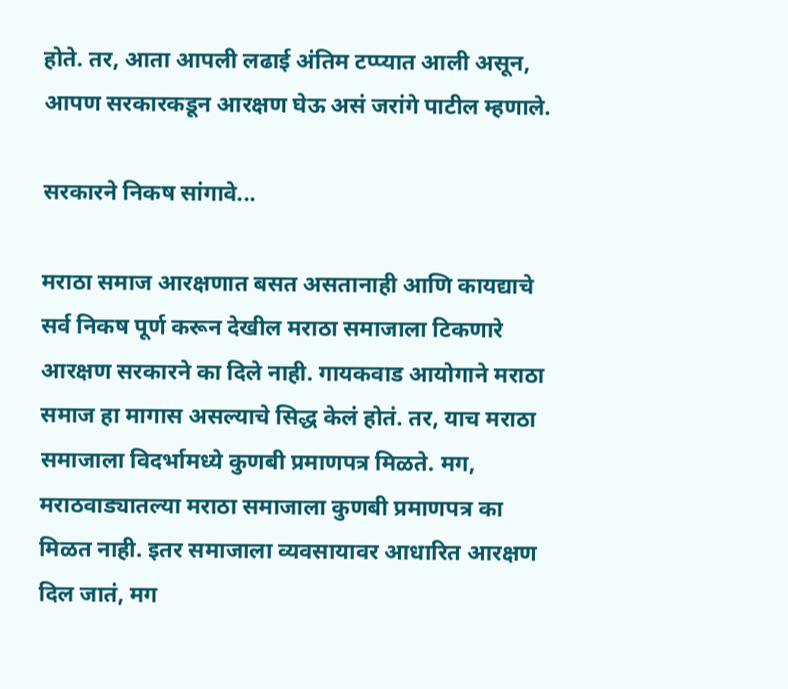होते. तर, आता आपली लढाई अंतिम टप्प्यात आली असून, आपण सरकारकडून आरक्षण घेऊ असं जरांगे पाटील म्हणाले.

सरकारने निकष सांगावे...

मराठा समाज आरक्षणात बसत असतानाही आणि कायद्याचे सर्व निकष पूर्ण करून देखील मराठा समाजाला टिकणारे आरक्षण सरकारने का दिले नाही. गायकवाड आयोगाने मराठा समाज हा मागास असल्याचे सिद्ध केलं होतं. तर, याच मराठा समाजाला विदर्भामध्ये कुणबी प्रमाणपत्र मिळते. मग, मराठवाड्यातल्या मराठा समाजाला कुणबी प्रमाणपत्र का मिळत नाही. इतर समाजाला व्यवसायावर आधारित आरक्षण दिल जातं, मग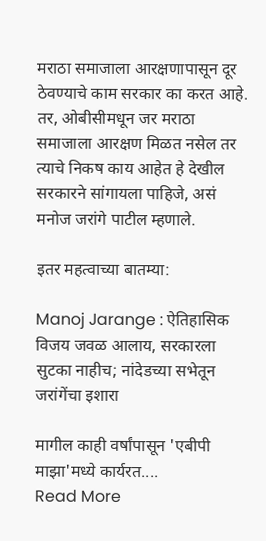मराठा समाजाला आरक्षणापासून दूर ठेवण्याचे काम सरकार का करत आहे. तर, ओबीसीमधून जर मराठा समाजाला आरक्षण मिळत नसेल तर त्याचे निकष काय आहेत हे देखील सरकारने सांगायला पाहिजे, असं मनोज जरांगे पाटील म्हणाले.

इतर महत्वाच्या बातम्या:

Manoj Jarange : ऐतिहासिक विजय जवळ आलाय, सरकारला सुटका नाहीच; नांदेडच्या सभेतून जरांगेंचा इशारा

मागील काही वर्षांपासून 'एबीपी माझा'मध्ये कार्यरत....
Read More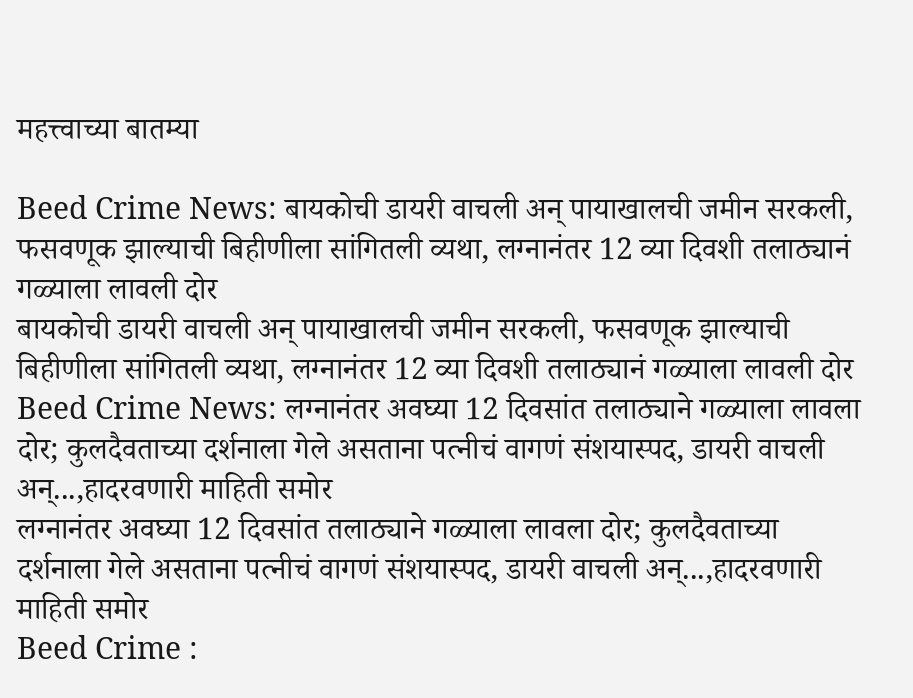महत्त्वाच्या बातम्या

Beed Crime News: बायकोची डायरी वाचली अन् पायाखालची जमीन सरकली, फसवणूक झाल्याची बिहीणीला सांगितली व्यथा, लग्नानंतर 12 व्या दिवशी तलाठ्यानं गळ्याला लावली दोर
बायकोची डायरी वाचली अन् पायाखालची जमीन सरकली, फसवणूक झाल्याची बिहीणीला सांगितली व्यथा, लग्नानंतर 12 व्या दिवशी तलाठ्यानं गळ्याला लावली दोर
Beed Crime News: लग्नानंतर अवघ्या 12 दिवसांत तलाठ्याने गळ्याला लावला दोर; कुलदैवताच्या दर्शनाला गेले असताना पत्नीचं वागणं संशयास्पद, डायरी वाचली अन्...,हादरवणारी माहिती समोर
लग्नानंतर अवघ्या 12 दिवसांत तलाठ्याने गळ्याला लावला दोर; कुलदैवताच्या दर्शनाला गेले असताना पत्नीचं वागणं संशयास्पद, डायरी वाचली अन्...,हादरवणारी माहिती समोर
Beed Crime :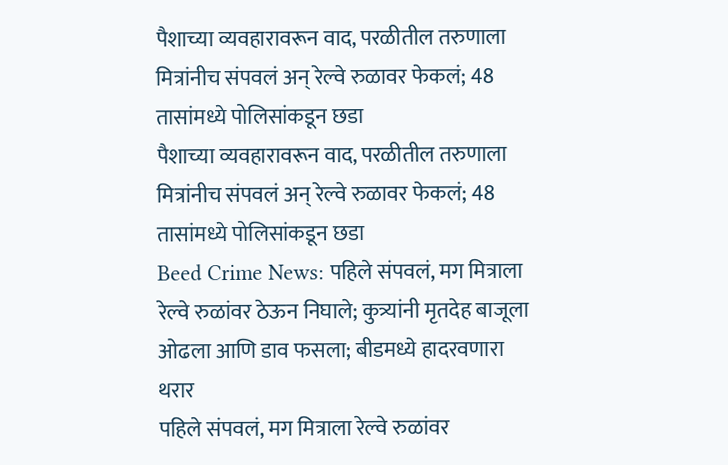पैशाच्या व्यवहारावरून वाद, परळीतील तरुणाला मित्रांनीच संपवलं अन् रेल्वे रुळावर फेकलं; 48 तासांमध्ये पोलिसांकडून छडा
पैशाच्या व्यवहारावरून वाद, परळीतील तरुणाला मित्रांनीच संपवलं अन् रेल्वे रुळावर फेकलं; 48 तासांमध्ये पोलिसांकडून छडा
Beed Crime News: पहिले संपवलं, मग मित्राला रेल्वे रुळांवर ठेऊन निघाले; कुत्र्यांनी मृतदेह बाजूला ओढला आणि डाव फसला; बीडमध्ये हादरवणारा थरार
पहिले संपवलं, मग मित्राला रेल्वे रुळांवर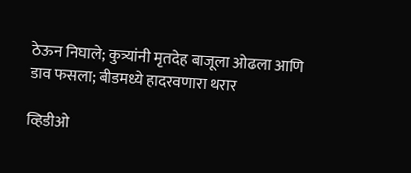ठेऊन निघाले; कुत्र्यांनी मृतदेह बाजूला ओढला आणि डाव फसला; बीडमध्ये हादरवणारा थरार

व्हिडीओ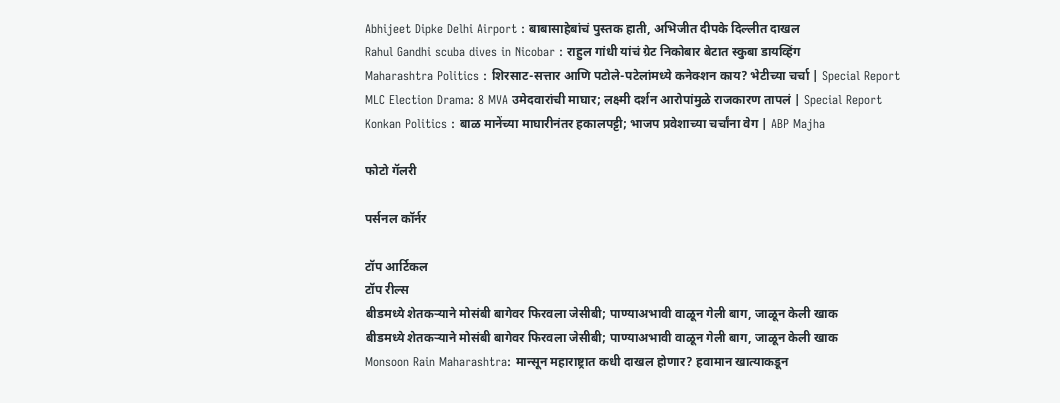Abhijeet Dipke Delhi Airport : बाबासाहेबांचं पुस्तक हाती, अभिजीत दीपके दिल्लीत दाखल
Rahul Gandhi scuba dives in Nicobar : राहुल गांधी यांचं ग्रेट निकोबार बेटात स्कुबा डायव्हिंग
Maharashtra Politics : शिरसाट-सत्तार आणि पटोले-पटेलांमध्ये कनेक्शन काय? भेटीच्या चर्चा | Special Report
MLC Election Drama: 8 MVA उमेदवारांची माघार; लक्ष्मी दर्शन आरोपांमुळे राजकारण तापलं | Special Report
Konkan Politics : बाळ मानेंच्या माघारीनंतर हकालपट्टी; भाजप प्रवेशाच्या चर्चांना वेग | ABP Majha

फोटो गॅलरी

पर्सनल कॉर्नर

टॉप आर्टिकल
टॉप रील्स
बीडमध्ये शेतकऱ्याने मोसंबी बागेवर फिरवला जेसीबी; पाण्याअभावी वाळून गेली बाग, जाळून केली खाक
बीडमध्ये शेतकऱ्याने मोसंबी बागेवर फिरवला जेसीबी; पाण्याअभावी वाळून गेली बाग, जाळून केली खाक
Monsoon Rain Maharashtra: मान्सून महाराष्ट्रात कधी दाखल होणार? हवामान खात्याकडून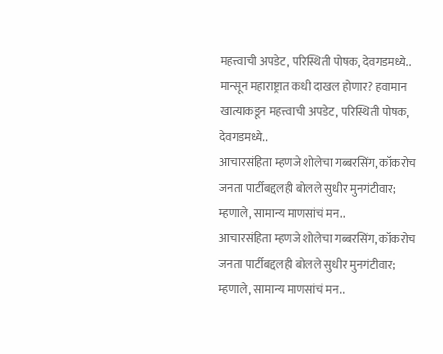महत्त्वाची अपडेट, परिस्थिती पोषक, देवगडमध्ये..
मान्सून महाराष्ट्रात कधी दाखल होणार? हवामान खात्याकडून महत्त्वाची अपडेट, परिस्थिती पोषक, देवगडमध्ये..
आचारसंहिता म्हणजे शोलेचा गब्बरसिंग, कॉकरोच जनता पार्टीबद्दलही बोलले सुधीर मुनगंटीवार; म्हणाले, सामान्य माणसांचं मन..
आचारसंहिता म्हणजे शोलेचा गब्बरसिंग, कॉकरोच जनता पार्टीबद्दलही बोलले सुधीर मुनगंटीवार; म्हणाले, सामान्य माणसांचं मन..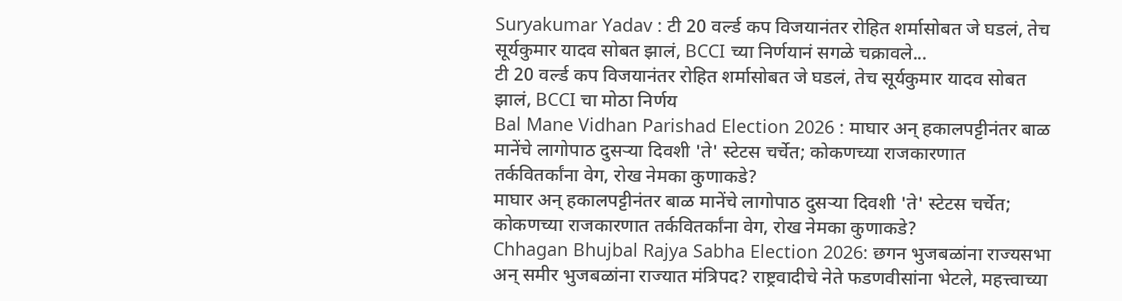Suryakumar Yadav : टी 20 वर्ल्ड कप विजयानंतर रोहित शर्मासोबत जे घडलं, तेच सूर्यकुमार यादव सोबत झालं, BCCI च्या निर्णयानं सगळे चक्रावले...
टी 20 वर्ल्ड कप विजयानंतर रोहित शर्मासोबत जे घडलं, तेच सूर्यकुमार यादव सोबत झालं, BCCI चा मोठा निर्णय
Bal Mane Vidhan Parishad Election 2026 : माघार अन् हकालपट्टीनंतर बाळ मानेंचे लागोपाठ दुसऱ्या दिवशी 'ते' स्टेटस चर्चेत; कोकणच्या राजकारणात तर्कवितर्कांना वेग, रोख नेमका कुणाकडे?
माघार अन् हकालपट्टीनंतर बाळ मानेंचे लागोपाठ दुसऱ्या दिवशी 'ते' स्टेटस चर्चेत; कोकणच्या राजकारणात तर्कवितर्कांना वेग, रोख नेमका कुणाकडे?
Chhagan Bhujbal Rajya Sabha Election 2026: छगन भुजबळांना राज्यसभा अन् समीर भुजबळांना राज्यात मंत्रिपद? राष्ट्रवादीचे नेते फडणवीसांना भेटले, महत्त्वाच्या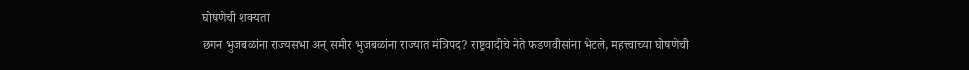घोषणेची शक्यता
छगन भुजबळांना राज्यसभा अन् समीर भुजबळांना राज्यात मंत्रिपद? राष्ट्रवादीचे नेते फडणवीसांना भेटले, महत्त्वाच्या घोषणेची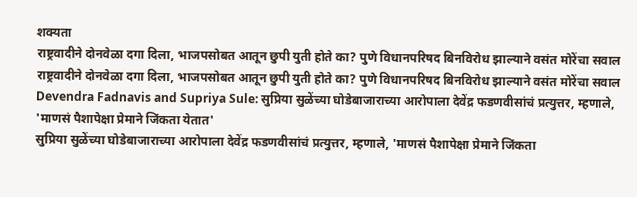शक्यता
राष्ट्रवादीने दोनवेळा दगा दिला, भाजपसोबत आतून छुपी युती होते का? पुणे विधानपरिषद बिनविरोध झाल्याने वसंत मोरेंचा सवाल
राष्ट्रवादीने दोनवेळा दगा दिला, भाजपसोबत आतून छुपी युती होते का? पुणे विधानपरिषद बिनविरोध झाल्याने वसंत मोरेंचा सवाल
Devendra Fadnavis and Supriya Sule: सुप्रिया सुळेंच्या घोडेबाजाराच्या आरोपाला देवेंद्र फडणवीसांचं प्रत्युत्तर, म्हणाले, 'माणसं पैशापेक्षा प्रेमाने जिंकता येतात'
सुप्रिया सुळेंच्या घोडेबाजाराच्या आरोपाला देवेंद्र फडणवीसांचं प्रत्युत्तर, म्हणाले, 'माणसं पैशापेक्षा प्रेमाने जिंकता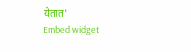येतात'
Embed widget